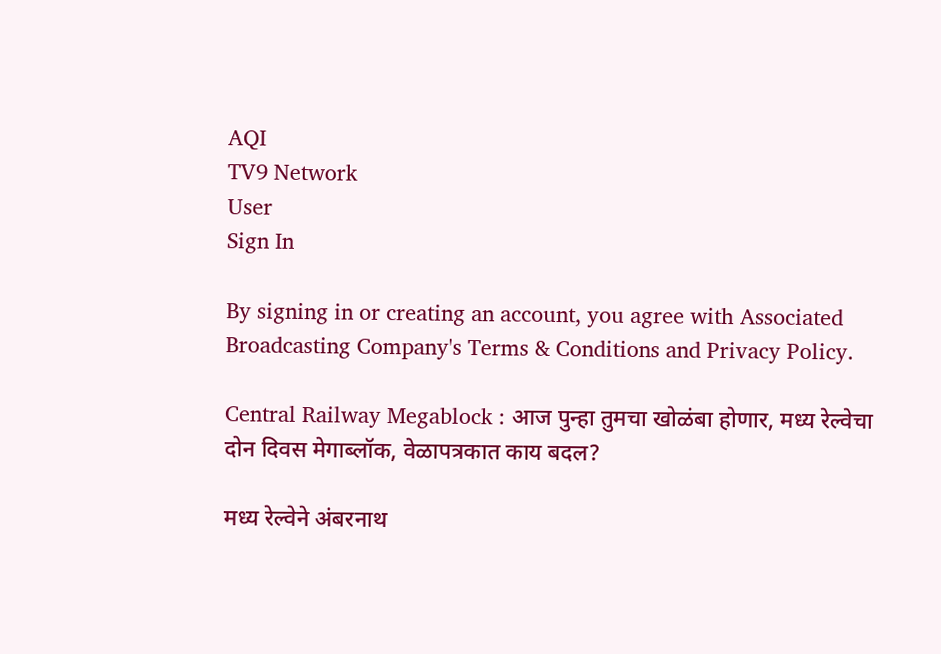AQI
TV9 Network
User
Sign In

By signing in or creating an account, you agree with Associated Broadcasting Company's Terms & Conditions and Privacy Policy.

Central Railway Megablock : आज पुन्हा तुमचा खोळंबा होणार, मध्य रेल्वेचा दोन दिवस मेगाब्लॉक, वेळापत्रकात काय बदल?

मध्य रेल्वेने अंबरनाथ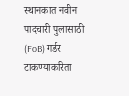स्थानकात नवीन पादचारी पुलासाठी (FoB) गर्डर टाकण्याकरिता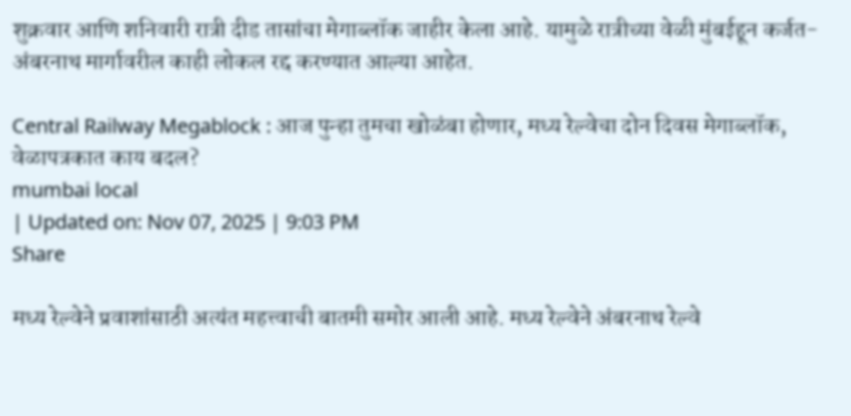शुक्रवार आणि शनिवारी रात्री दीड तासांचा मेगाब्लॉक जाहीर केला आहे. यामुळे रात्रीच्या वेळी मुंबईहून कर्जत-अंबरनाथ मार्गावरील काही लोकल रद्द करण्यात आल्या आहेत.

Central Railway Megablock : आज पुन्हा तुमचा खोळंबा होणार, मध्य रेल्वेचा दोन दिवस मेगाब्लॉक, वेळापत्रकात काय बदल?
mumbai local
| Updated on: Nov 07, 2025 | 9:03 PM
Share

मध्य रेल्वेने प्रवाशांसाठी अत्यंत महत्त्वाची बातमी समोर आली आहे. मध्य रेल्वेने अंबरनाथ रेल्वे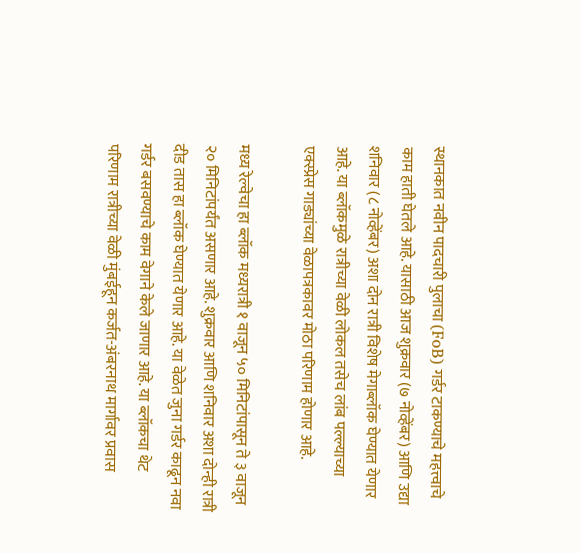स्थानकात नवीन पादचारी पुलाचा (FoB) गर्डर टाकण्याचे महत्त्वाचे काम हाती घेतले आहे. यासाठी आज शुक्रवार (७ नोव्हेंबर) आणि उद्या शनिवार (८ नोव्हेंबर) अशा दोन रात्री विशेष मेगाब्लॉक घेण्यात येणार आहे. या ब्लॉकमुळे रात्रीच्या वेळी लोकल तसेच लांब पल्ल्याच्या एक्स्प्रेस गाड्यांच्या वेळापत्रकावर मोठा परिणाम होणार आहे.

मध्य रेल्वेचा हा ब्लॉक मध्यरात्री १ वाजून ५० मिनिटांपासून ते ३ वाजून २० मिनिटांपर्यंत असणार आहे. शुक्रवार आणि शनिवार अशा दोन्ही रात्री दीड तास हा ब्लॉक घेण्यात येणार आहे. या वेळेत जुना गर्डर काढून नवा गर्डर बसवण्याचे काम वेगाने केले जाणार आहे. या ब्लॉकचा थेट परिणाम रात्रीच्या वेळी मुंबईहून कर्जत-अंबरनाथ मार्गावर प्रवास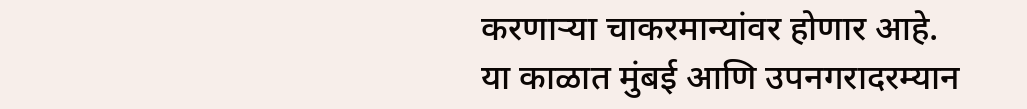करणाऱ्या चाकरमान्यांवर होणार आहे. या काळात मुंबई आणि उपनगरादरम्यान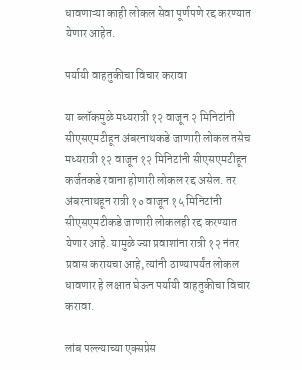धावणाऱ्या काही लोकल सेवा पूर्णपणे रद्द करण्यात येणार आहेत.

पर्यायी वाहतुकीचा विचार करावा

या ब्लॉकमुळे मध्यरात्री १२ वाजून २ मिनिटांनी सीएसएमटीहून अंबरनाथकडे जाणारी लोकल तसेच मध्यरात्री १२ वाजून १२ मिनिटांनी सीएसएमटीहून कर्जतकडे रवाना होणारी लोकल रद्द असेल. तर अंबरनाथहून रात्री १० वाजून १५ मिनिटांनी सीएसएमटीकडे जाणारी लोकलही रद्द करण्यात येणार आहे. यामुळे ज्या प्रवाशांना रात्री १२ नंतर प्रवास करायचा आहे, त्यांनी ठाण्यापर्यंत लोकल धावणार हे लक्षात घेऊन पर्यायी वाहतुकीचा विचार करावा.

लांब पल्ल्याच्या एक्सप्रेस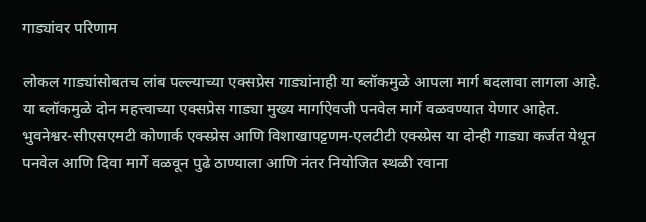गाड्यांवर परिणाम

लोकल गाड्यांसोबतच लांब पल्ल्याच्या एक्सप्रेस गाड्यांनाही या ब्लॉकमुळे आपला मार्ग बदलावा लागला आहे. या ब्लॉकमुळे दोन महत्त्वाच्या एक्सप्रेस गाड्या मुख्य मार्गाऐवजी पनवेल मार्गे वळवण्यात येणार आहेत. भुवनेश्वर-सीएसएमटी कोणार्क एक्स्प्रेस आणि विशाखापट्टणम-एलटीटी एक्स्प्रेस या दोन्ही गाड्या कर्जत येथून पनवेल आणि दिवा मार्गे वळवून पुढे ठाण्याला आणि नंतर नियोजित स्थळी रवाना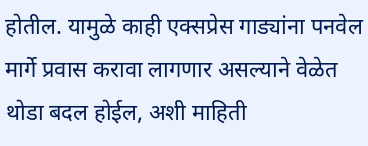होतील. यामुळे काही एक्सप्रेस गाड्यांना पनवेल मार्गे प्रवास करावा लागणार असल्याने वेळेत थोडा बदल होईल, अशी माहिती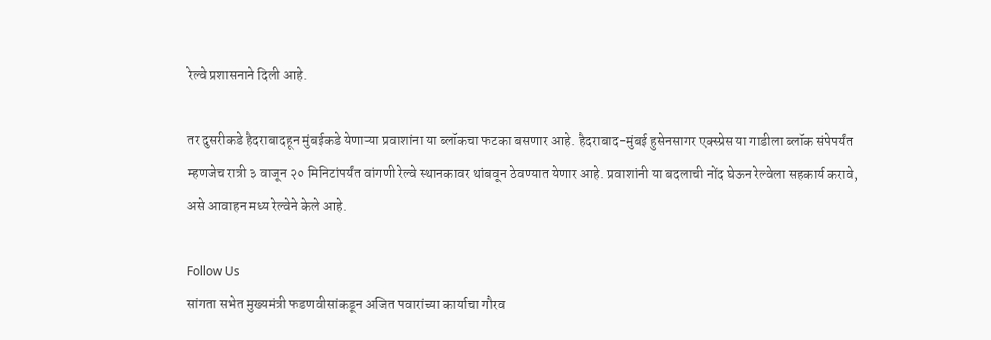रेल्वे प्रशासनाने दिली आहे.

तर दुसरीकडे हैदराबादहून मुंबईकडे येणाऱ्या प्रवाशांना या ब्लॉकचा फटका बसणार आहे. हैदराबाद-मुंबई हुसेनसागर एक्स्प्रेस या गाडीला ब्लॉक संपेपर्यंत म्हणजेच रात्री ३ वाजून २० मिनिटांपर्यंत वांगणी रेल्वे स्थानकावर थांबवून ठेवण्यात येणार आहे. प्रवाशांनी या बदलाची नोंद घेऊन रेल्वेला सहकार्य करावे, असे आवाहन मध्य रेल्वेने केले आहे.

Follow Us
सांगता सभेत मुख्यमंत्री फडणवीसांकडून अजित पवारांच्या कार्याचा गौरव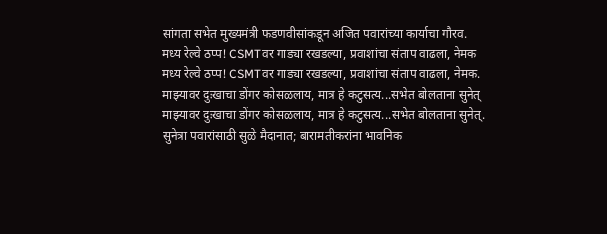सांगता सभेत मुख्यमंत्री फडणवीसांकडून अजित पवारांच्या कार्याचा गौरव.
मध्य रेल्वे ठप्प! CSMTवर गाड्या रखडल्या, प्रवाशांचा संताप वाढला, नेमक
मध्य रेल्वे ठप्प! CSMTवर गाड्या रखडल्या, प्रवाशांचा संताप वाढला, नेमक.
माझ्यावर दुःखाचा डोंगर कोसळलाय, मात्र हे कटुसत्य...सभेत बोलताना सुनेत्
माझ्यावर दुःखाचा डोंगर कोसळलाय, मात्र हे कटुसत्य...सभेत बोलताना सुनेत्.
सुनेत्रा पवारांसाठी सुळे मैदानात; बारामतीकरांना भावनिक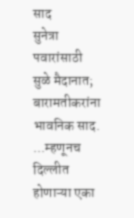साद
सुनेत्रा पवारांसाठी सुळे मैदानात; बारामतीकरांना भावनिक साद.
...म्हणूनच दिल्लीत होणाऱ्या एका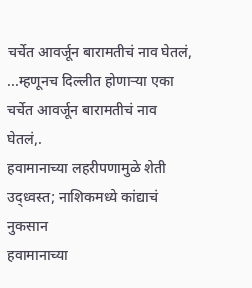चर्चेत आवर्जून बारामतीचं नाव घेतलं,
...म्हणूनच दिल्लीत होणाऱ्या एका चर्चेत आवर्जून बारामतीचं नाव घेतलं,.
हवामानाच्या लहरीपणामुळे शेती उद्ध्वस्त; नाशिकमध्ये कांद्याचं नुकसान
हवामानाच्या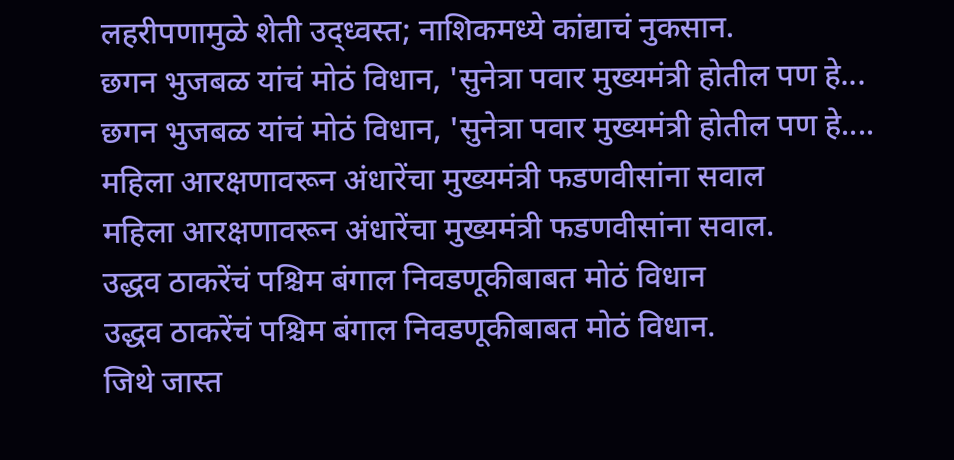लहरीपणामुळे शेती उद्ध्वस्त; नाशिकमध्ये कांद्याचं नुकसान.
छगन भुजबळ यांचं मोठं विधान, 'सुनेत्रा पवार मुख्यमंत्री होतील पण हे...
छगन भुजबळ यांचं मोठं विधान, 'सुनेत्रा पवार मुख्यमंत्री होतील पण हे....
महिला आरक्षणावरून अंधारेंचा मुख्यमंत्री फडणवीसांना सवाल
महिला आरक्षणावरून अंधारेंचा मुख्यमंत्री फडणवीसांना सवाल.
उद्धव ठाकरेंचं पश्चिम बंगाल निवडणूकीबाबत मोठं विधान
उद्धव ठाकरेंचं पश्चिम बंगाल निवडणूकीबाबत मोठं विधान.
जिथे जास्त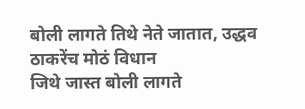बोली लागते तिथे नेते जातात, उद्धव ठाकरेंच मोठं विधान
जिथे जास्त बोली लागते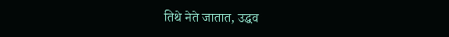तिथे नेते जातात, उद्धव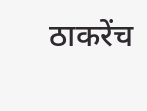ठाकरेंच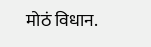मोठं विधान.